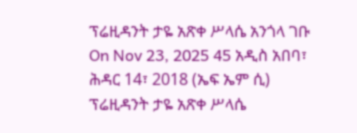ፕሬዚዳንት ታዬ አጽቀ ሥላሴ አንጎላ ገቡ On Nov 23, 2025 45 አዲስ አበባ፣ ሕዳር 14፣ 2018 (ኤፍ ኤም ሲ) ፕሬዚዳንት ታዬ አጽቀ ሥላሴ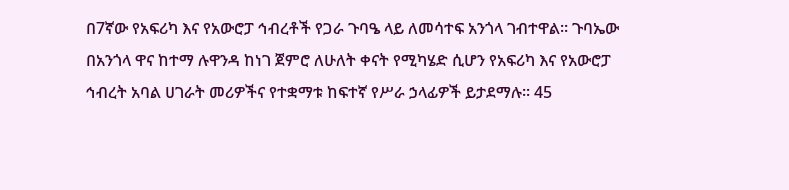በ7ኛው የአፍሪካ እና የአውሮፓ ኅብረቶች የጋራ ጉባዔ ላይ ለመሳተፍ አንጎላ ገብተዋል። ጉባኤው በአንጎላ ዋና ከተማ ሉዋንዳ ከነገ ጀምሮ ለሁለት ቀናት የሚካሄድ ሲሆን የአፍሪካ እና የአውሮፓ ኅብረት አባል ሀገራት መሪዎችና የተቋማቱ ከፍተኛ የሥራ ኃላፊዎች ይታደማሉ፡፡ 45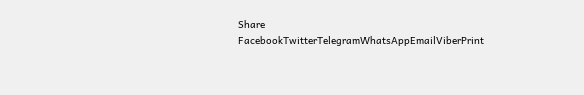Share FacebookTwitterTelegramWhatsAppEmailViberPrint